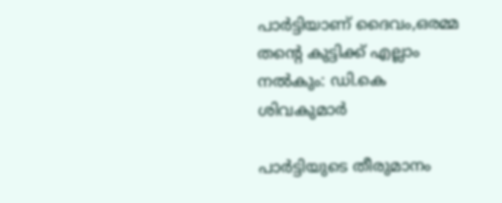പാര്‍ട്ടിയാണ് ദൈവം,ഒരമ്മ തന്‍റെ കുട്ടിക്ക് എല്ലാം നല്‍കും: ഡി.കെ ശിവകുമാര്‍

പാർട്ടിയുടെ തീരുമാനം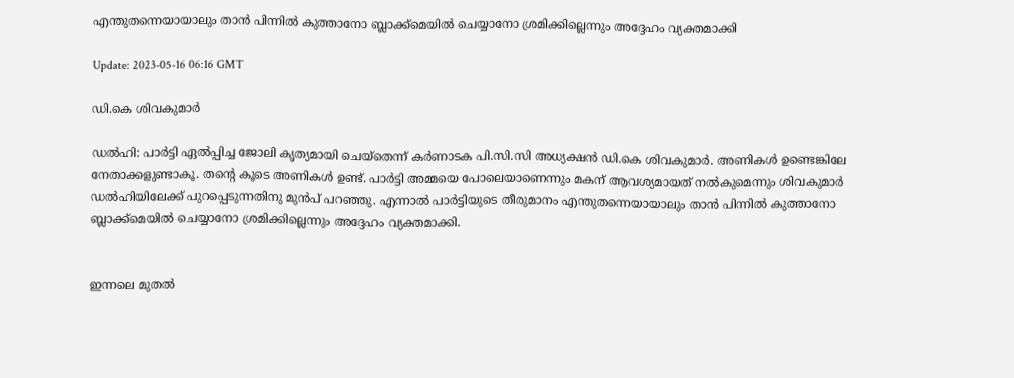എന്തുതന്നെയായാലും താൻ പിന്നിൽ കുത്താനോ ബ്ലാക്ക്‌മെയിൽ ചെയ്യാനോ ശ്രമിക്കില്ലെന്നും അദ്ദേഹം വ്യക്തമാക്കി

Update: 2023-05-16 06:16 GMT

ഡി.കെ ശിവകുമാര്‍

ഡല്‍ഹി: പാർട്ടി ഏൽപ്പിച്ച ജോലി കൃത്യമായി ചെയ്തെന്ന് കർണാടക പി.സി.സി അധ്യക്ഷൻ ഡി.കെ ശിവകുമാർ. അണികൾ ഉണ്ടെങ്കിലേ നേതാക്കളുണ്ടാകൂ. തന്‍റെ കൂടെ അണികൾ ഉണ്ട്. പാർട്ടി അമ്മയെ പോലെയാണെന്നും മകന് ആവശ്യമായത് നൽകുമെന്നും ശിവകുമാർ ഡല്‍ഹിയിലേക്ക് പുറപ്പെടുന്നതിനു മുന്‍പ് പറഞ്ഞു. എന്നാൽ പാർട്ടിയുടെ തീരുമാനം എന്തുതന്നെയായാലും താൻ പിന്നിൽ കുത്താനോ ബ്ലാക്ക്‌മെയിൽ ചെയ്യാനോ ശ്രമിക്കില്ലെന്നും അദ്ദേഹം വ്യക്തമാക്കി.


ഇന്നലെ മുതല്‍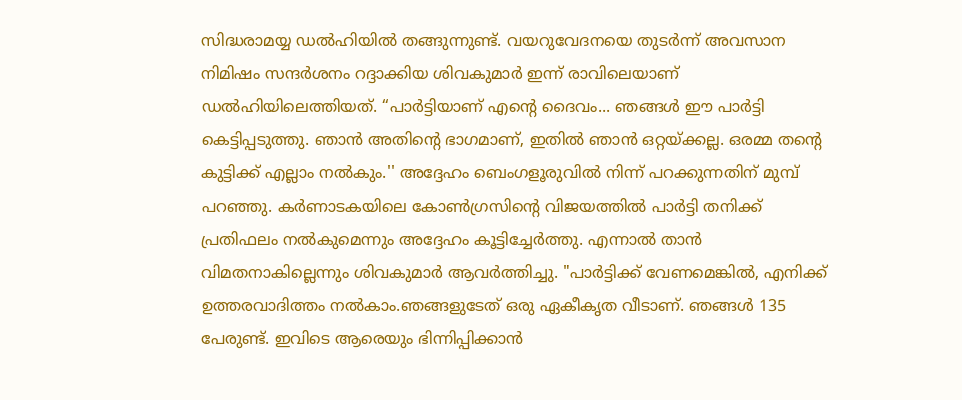സിദ്ധരാമയ്യ ഡല്‍ഹിയില്‍ തങ്ങുന്നുണ്ട്. വയറുവേദനയെ തുടര്‍ന്ന് അവസാന നിമിഷം സന്ദർശനം റദ്ദാക്കിയ ശിവകുമാർ ഇന്ന് രാവിലെയാണ് ഡൽഹിയിലെത്തിയത്. “പാർട്ടിയാണ് എന്‍റെ ദൈവം... ഞങ്ങൾ ഈ പാർട്ടി കെട്ടിപ്പടുത്തു. ഞാൻ അതിന്‍റെ ഭാഗമാണ്, ഇതിൽ ഞാൻ ഒറ്റയ്ക്കല്ല. ഒരമ്മ തന്‍റെ കുട്ടിക്ക് എല്ലാം നല്‍കും.'' അദ്ദേഹം ബെംഗളൂരുവിൽ നിന്ന് പറക്കുന്നതിന് മുമ്പ് പറഞ്ഞു. കര്‍ണാടകയിലെ കോണ്‍ഗ്രസിന്‍റെ വിജയത്തില്‍ പാര്‍ട്ടി തനിക്ക് പ്രതിഫലം നല്‍കുമെന്നും അദ്ദേഹം കൂട്ടിച്ചേര്‍ത്തു. എന്നാല്‍ താന്‍ വിമതനാകില്ലെന്നും ശിവകുമാര്‍ ആവര്‍ത്തിച്ചു. "പാർട്ടിക്ക് വേണമെങ്കിൽ, എനിക്ക് ഉത്തരവാദിത്തം നൽകാം.ഞങ്ങളുടേത് ഒരു ഏകീകൃത വീടാണ്. ഞങ്ങള്‍ 135 പേരുണ്ട്. ഇവിടെ ആരെയും ഭിന്നിപ്പിക്കാൻ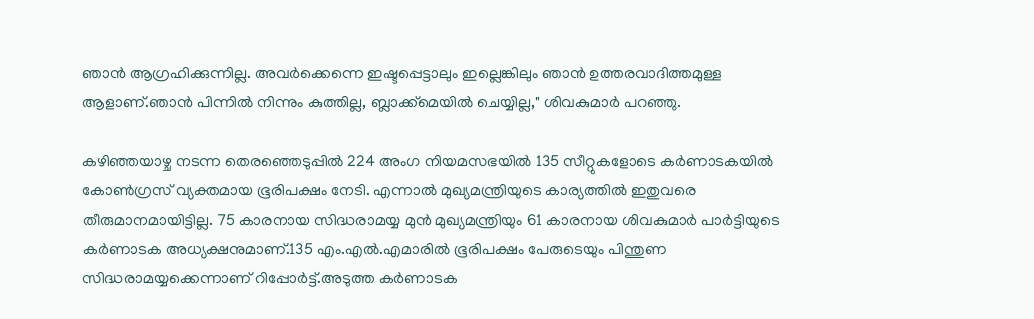ഞാൻ ആഗ്രഹിക്കുന്നില്ല. അവർക്കെന്നെ ഇഷ്ടപ്പെട്ടാലും ഇല്ലെങ്കിലും ഞാൻ ഉത്തരവാദിത്തമുള്ള ആളാണ്.ഞാൻ പിന്നിൽ നിന്നും കുത്തില്ല, ബ്ലാക്ക്‌മെയിൽ ചെയ്യില്ല," ശിവകുമാർ പറഞ്ഞു.

കഴിഞ്ഞയാഴ്ച നടന്ന തെരഞ്ഞെടുപ്പിൽ 224 അംഗ നിയമസഭയിൽ 135 സീറ്റുകളോടെ കർണാടകയിൽ കോൺഗ്രസ് വ്യക്തമായ ഭൂരിപക്ഷം നേടി. എന്നാല്‍ മുഖ്യമന്ത്രിയുടെ കാര്യത്തില്‍ ഇതുവരെ തീരുമാനമായിട്ടില്ല. 75 കാരനായ സിദ്ധരാമയ്യ മുൻ മുഖ്യമന്ത്രിയും 61 കാരനായ ശിവകുമാർ പാർട്ടിയുടെ കർണാടക അധ്യക്ഷനുമാണ്.135 എം.എൽ.എമാരിൽ ഭൂരിപക്ഷം പേരുടെയും പിന്തുണ സിദ്ധരാമയ്യക്കെന്നാണ് റിപ്പോർട്ട്.അടുത്ത കർണാടക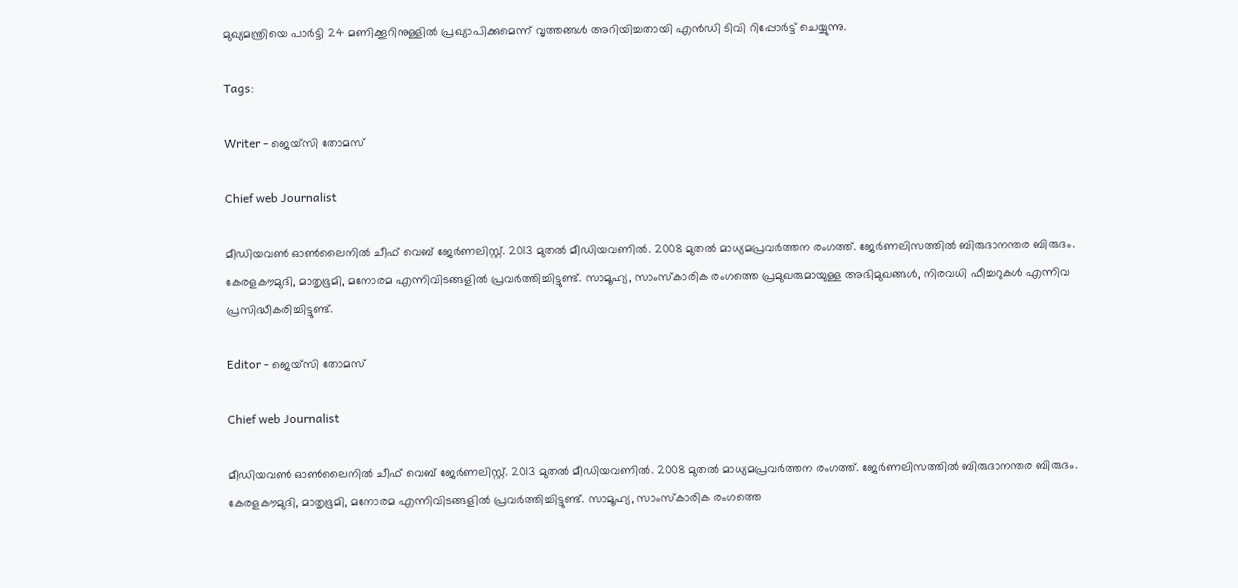മുഖ്യമന്ത്രിയെ പാർട്ടി 24 മണിക്കൂറിനുള്ളിൽ പ്രഖ്യാപിക്കുമെന്ന് വൃത്തങ്ങൾ അറിയിച്ചതായി എന്‍ഡി ടിവി റിപ്പോര്‍ട്ട് ചെയ്യുന്നു.

Tags:

Writer - ജെയ്സി തോമസ്

Chief web Journalist

മീഡിയവൺ ഓൺലൈനിൽ ചീഫ് വെബ് ജേർണലിസ്റ്റ്. 2013 മുതൽ മീഡിയവണിൽ. 2008 മുതൽ മാധ്യമപ്രവർത്തന രംഗത്ത്. ജേർണലിസത്തിൽ ബിരുദാനന്തര ബിരുദം. കേരളകൗമുദി, മാതൃഭൂമി, മനോരമ എന്നിവിടങ്ങളിൽ പ്രവർത്തിച്ചിട്ടുണ്ട്. സാമൂഹ്യ, സാംസ്‌കാരിക രംഗത്തെ പ്രമുഖരുമായുള്ള അഭിമുഖങ്ങൾ, നിരവധി ഫീച്ചറുകൾ എന്നിവ പ്രസിദ്ധീകരിച്ചിട്ടുണ്ട്.

Editor - ജെയ്സി തോമസ്

Chief web Journalist

മീഡിയവൺ ഓൺലൈനിൽ ചീഫ് വെബ് ജേർണലിസ്റ്റ്. 2013 മുതൽ മീഡിയവണിൽ. 2008 മുതൽ മാധ്യമപ്രവർത്തന രംഗത്ത്. ജേർണലിസത്തിൽ ബിരുദാനന്തര ബിരുദം. കേരളകൗമുദി, മാതൃഭൂമി, മനോരമ എന്നിവിടങ്ങളിൽ പ്രവർത്തിച്ചിട്ടുണ്ട്. സാമൂഹ്യ, സാംസ്‌കാരിക രംഗത്തെ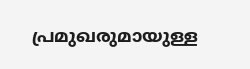പ്രമുഖരുമായുള്ള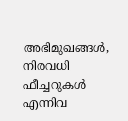അഭിമുഖങ്ങൾ, നിരവധി ഫീച്ചറുകൾ എന്നിവ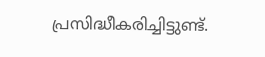പ്രസിദ്ധീകരിച്ചിട്ടുണ്ട്.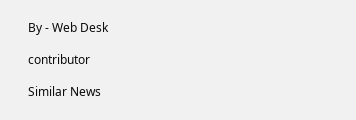By - Web Desk

contributor

Similar News